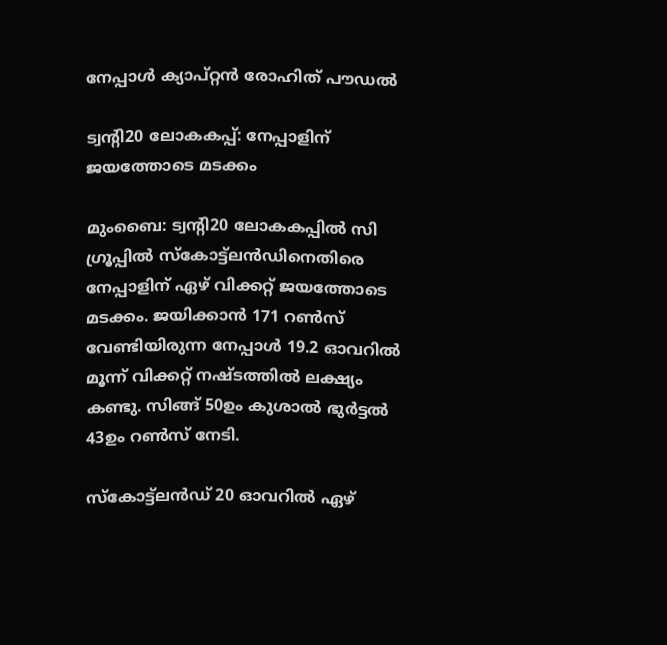നേപ്പാൾ ക്യാപ്റ്റൻ രോഹിത് പൗഡൽ

ട്വന്റി20 ലോകകപ്പ്: നേപ്പാളിന് ജയത്തോടെ മടക്കം

മുംബൈ: ട്വന്റി20 ലോകകപ്പിൽ സി ഗ്രൂപ്പിൽ സ്കോട്ട്‍ലൻഡിനെതിരെ നേപ്പാളിന് ഏഴ് വിക്കറ്റ് ജയത്തോടെ മടക്കം. ജയിക്കാൻ 171 റൺസ് വേണ്ടിയിരുന്ന നേപ്പാൾ 19.2 ഓവറിൽ മൂന്ന് വിക്കറ്റ് നഷ്ടത്തിൽ ലക്ഷ്യം കണ്ടു. സിങ്ങ് 50ഉം കുശാൽ ഭുർട്ടൽ 43ഉം റൺസ് നേടി.

സ്കോട്ട്‍ലൻഡ് 20 ഓവറിൽ ഏഴ്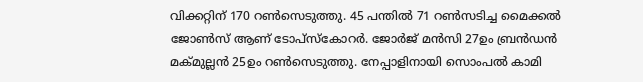വിക്കറ്റിന് 170 റൺസെടുത്തു. 45 പന്തിൽ 71 റൺസടിച്ച മൈക്കൽ ജോൺസ് ആണ് ടോപ്സ്കോറർ. ജോർജ് മൻസി 27ഉം ബ്രൻഡൻ മക്മുല്ലൻ 25ഉം റൺസെടുത്തു. നേപ്പാളിനായി സൊംപൽ കാമി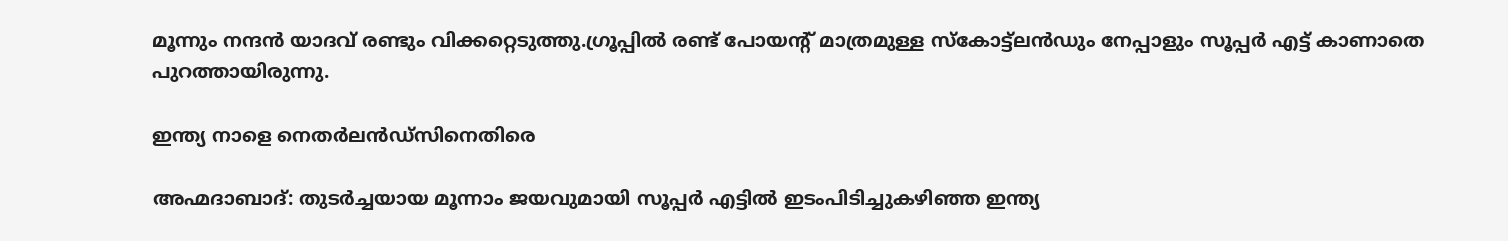മൂന്നും നന്ദൻ യാദവ് രണ്ടും വിക്കറ്റെടുത്തു.ഗ്രൂപ്പിൽ രണ്ട് പോയന്റ് മാത്രമുള്ള സ്കോട്ട്‍ലൻഡും നേപ്പാളും സൂപ്പർ എട്ട് കാണാതെ പുറത്തായിരുന്നു.

ഇന്ത്യ നാളെ നെതർലൻഡ്സിനെതിരെ

അഹ്മദാബാദ്: തുടർച്ചയായ മൂന്നാം ജയവുമായി സൂപ്പർ എട്ടിൽ ഇടംപിടിച്ചുകഴിഞ്ഞ ഇന്ത്യ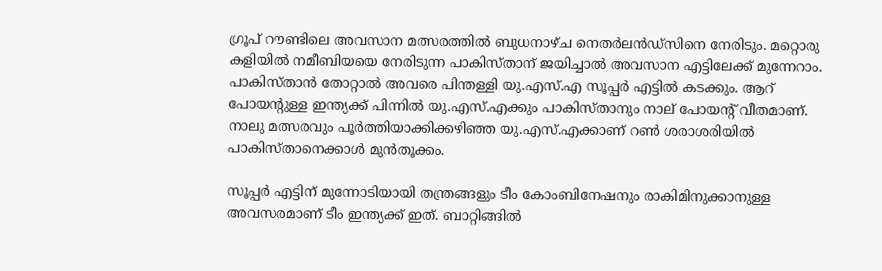ഗ്രൂപ് റൗണ്ടിലെ അവസാന മത്സരത്തിൽ ബുധനാഴ്ച നെതർലൻഡ്സിനെ നേരിടും. മറ്റൊരു കളിയിൽ നമീബിയയെ നേരിടുന്ന പാകിസ്താന് ജയിച്ചാൽ അവസാന എട്ടിലേക്ക് മുന്നേറാം. പാകിസ്താൻ തോറ്റാൽ അവരെ പിന്തള്ളി യു.എസ്.എ സൂപ്പർ എട്ടിൽ കടക്കും. ആറ് പോയന്റുള്ള ഇന്ത്യക്ക് പിന്നിൽ യു.എസ്.എക്കും പാകിസ്താനും നാല് പോയന്റ് വീതമാണ്. നാലു മത്സരവും പൂർത്തിയാക്കിക്കഴിഞ്ഞ യു.എസ്.എക്കാണ് റൺ ശരാശരിയിൽ പാകിസ്താനെക്കാൾ മുൻതൂക്കം.

സൂപ്പർ എട്ടിന് മുന്നോടിയായി തന്ത്രങ്ങളും ടീം കോംബിനേഷനും രാകിമിനുക്കാനുള്ള അവസരമാണ് ടീം ഇന്ത്യക്ക് ഇത്. ബാറ്റിങ്ങിൽ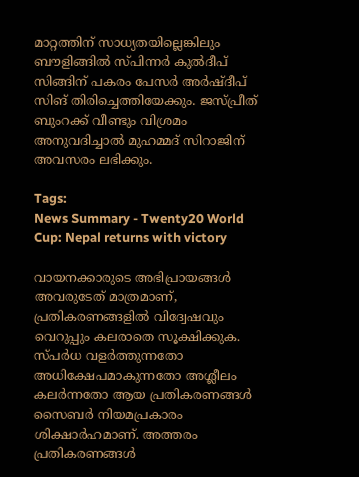മാറ്റത്തിന് സാധ്യതയില്ലെങ്കിലും ബൗളിങ്ങിൽ സ്പിന്നർ കുൽദീപ് സിങ്ങിന് പകരം പേസർ അർഷ്ദീപ് സിങ് തിരിച്ചെത്തിയേക്കും. ജസ്പ്രീത് ബുംറക്ക് വീണ്ടും വിശ്രമം അനുവദിച്ചാൽ മുഹമ്മദ് സിറാജിന് അവസരം ലഭിക്കും.

Tags:
News Summary - Twenty20 World Cup: Nepal returns with victory

വായനക്കാരുടെ അഭിപ്രായങ്ങള്‍ അവരുടേത് മാത്രമാണ്, പ്രതികരണങ്ങളിൽ വിദ്വേഷവും വെറുപ്പും കലരാതെ സൂക്ഷിക്കുക. സ്പർധ വളർത്തുന്നതോ അധിക്ഷേപമാകുന്നതോ അശ്ലീലം കലർന്നതോ ആയ പ്രതികരണങ്ങൾ സൈബർ നിയമപ്രകാരം ശിക്ഷാർഹമാണ്. അത്തരം പ്രതികരണങ്ങൾ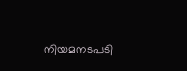നിയമനടപടി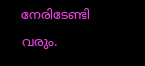നേരിടേണ്ടി വരും.